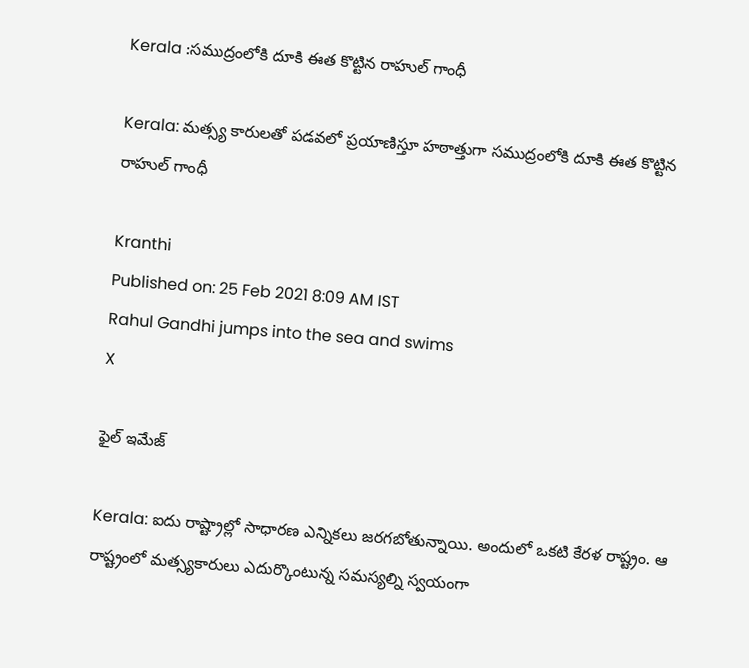Kerala :సముద్రంలోకి దూకి ఈత కొట్టిన రాహుల్ గాంధీ

Kerala: మత్స్య కారులతో పడవలో ప్రయాణిస్తూ హఠాత్తుగా సముద్రంలోకి దూకి ఈత కొట్టిన రాహుల్ గాంధీ

Kranthi
Published on: 25 Feb 2021 8:09 AM IST
Rahul Gandhi jumps into the sea and swims
X

ఫైల్ ఇమేజ్

Kerala: ఐదు రాష్ట్రాల్లో సాధారణ ఎన్నికలు జరగబోతున్నాయి. అందులో ఒకటి కేరళ రాష్ట్రం. ఆ రాష్ట్రంలో మత్స్యకారులు ఎదుర్కొంటున్న సమస్యల్ని స్వయంగా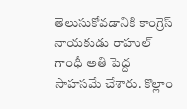తెలుసుకోవడానికి కాంగ్రెస్‌ నాయకుడు రాహుల్‌ గాంధీ అతి పెద్ద సాహసమే చేశారు. కొల్లాం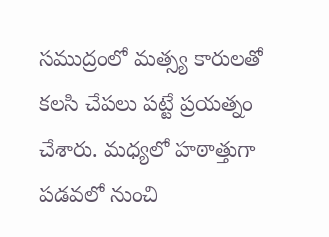సముద్రంలో మత్స్య కారులతో కలసి చేపలు పట్టే ప్రయత్నం చేశారు. మధ్యలో హఠాత్తుగా పడవలో నుంచి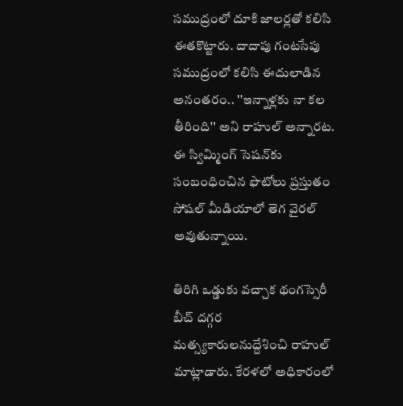సముద్రంలో దూకి జాలర్లతో కలిసి ఈతకొట్టారు. దాదాపు గంటసేపు సముద్రంలో కలిసి ఈదులాడిన అనంతరం.. ''ఇన్నాళ్లకు నా కల తీరింది'' అని రాహుల్ అన్నారట. ఈ స్విమ్మింగ్ సెషన్‌కు సంబంధించిన ఫొటోలు ప్రస్తుతం సోషల్ మీడియాలో తెగ వైరల్ అవుతున్నాయి.

తిరిగి ఒడ్డుకు వచ్చాక థంగస్సెరీ బీచ్‌ దగ్గర మత్స్యకారులనుద్దేశించి రాహుల్‌ మాట్లాడారు. కేరళలో అధికారంలో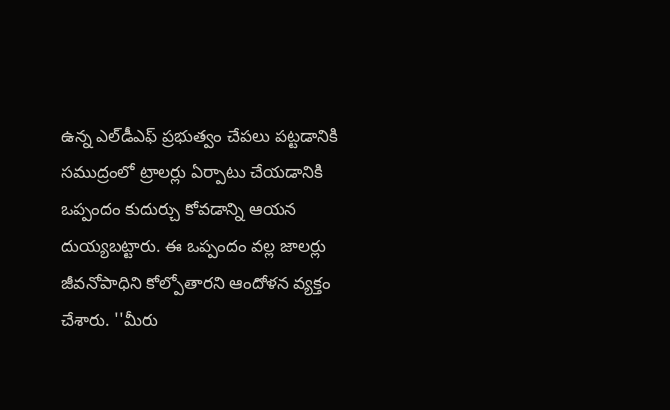ఉన్న ఎల్‌డీఎఫ్‌ ప్రభుత్వం చేపలు పట్టడానికి సముద్రంలో ట్రాలర్లు ఏర్పాటు చేయడానికి ఒప్పందం కుదుర్చు కోవడాన్ని ఆయన దుయ్యబట్టారు. ఈ ఒప్పందం వల్ల జాలర్లు జీవనోపాధిని కోల్పోతారని ఆందోళన వ్యక్తం చేశారు. ''మీరు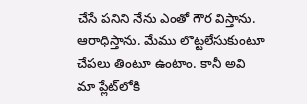చేసే పనిని నేను ఎంతో గౌర విస్తాను. ఆరాధిస్తాను. మేము లొట్టలేసుకుంటూ చేపలు తింటూ ఉంటాం. కానీ అవి మా ప్లేట్‌లోకి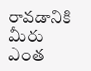రావడానికి మీరు ఎంత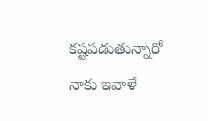కష్టపడుతున్నారో నాకు ఇవాళే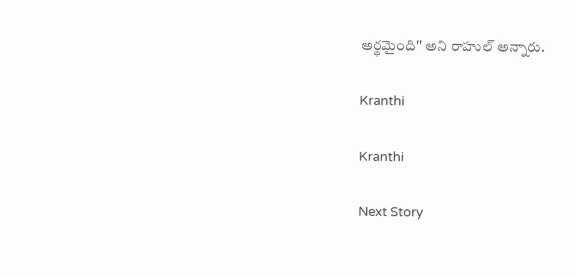అర్థమైంది'' అని రాహుల్‌ అన్నారు.

Kranthi

Kranthi

Next Story